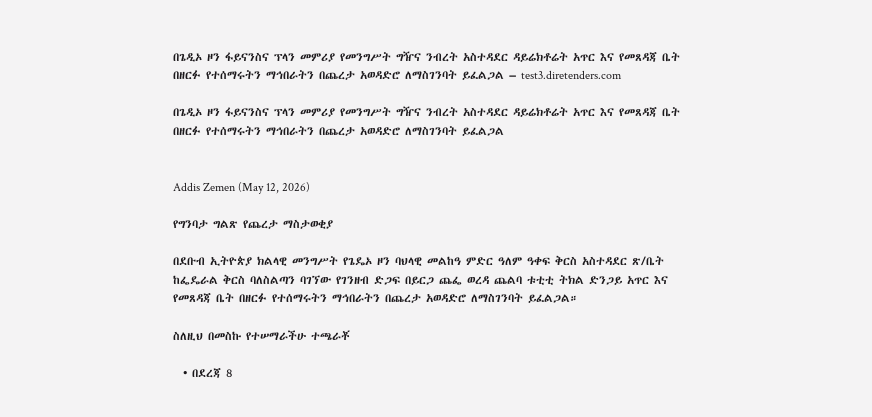በጌዲኦ ዞን ፋይናንስና ፕላን መምሪያ የመንግሥት ግዥና ንብረት አስተዳደር ዳይሬክቶሬት አጥር እና የመጸዳጃ ቤት በዘርፉ የተሰማሩትን ማኅበራትን በጨረታ አወዳድሮ ለማስገንባት ይፈልጋል – test3.diretenders.com

በጌዲኦ ዞን ፋይናንስና ፕላን መምሪያ የመንግሥት ግዥና ንብረት አስተዳደር ዳይሬክቶሬት አጥር እና የመጸዳጃ ቤት በዘርፉ የተሰማሩትን ማኅበራትን በጨረታ አወዳድሮ ለማስገንባት ይፈልጋል


Addis Zemen (May 12, 2026)

የግንባታ ግልጽ የጨረታ ማስታወቂያ

በደቡብ ኢትዮጵያ ክልላዊ መንግሥት የጌዴኦ ዞን ባህላዊ መልከዓ ምድር ዓለም ዓቀፍ ቅርስ አስተዳደር ጽ/ቤት ከፌዴራል ቅርስ ባለስልጣን ባገኘው የገንዘብ ድጋፍ በይርጋ ጨፌ ወረዳ ጨልባ ቱቲቲ ትክል ድንጋይ አጥር እና የመጸዳጃ ቤት በዘርፉ የተሰማሩትን ማኅበራትን በጨረታ አወዳድሮ ለማስገንባት ይፈልጋል።

ስለዚህ በመስኩ የተሠማራችሁ ተጫራቾ

  • በደረጃ 8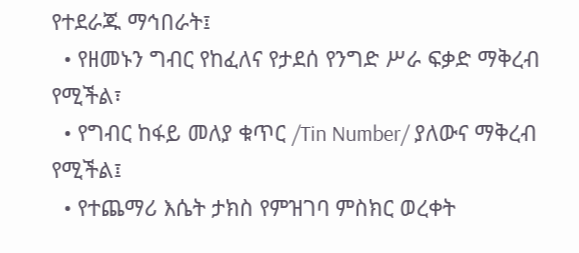የተደራጁ ማኅበራት፤
  • የዘመኑን ግብር የከፈለና የታደሰ የንግድ ሥራ ፍቃድ ማቅረብ የሚችል፣
  • የግብር ከፋይ መለያ ቁጥር /Tin Number/ ያለውና ማቅረብ የሚችል፤
  • የተጨማሪ እሴት ታክስ የምዝገባ ምስክር ወረቀት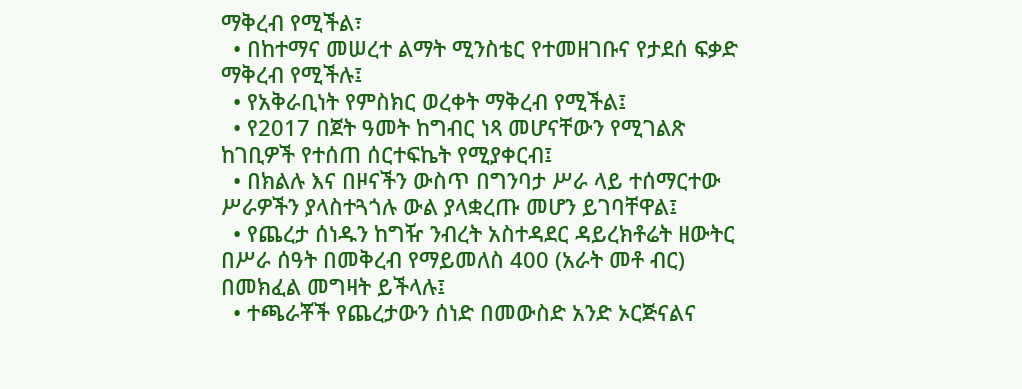ማቅረብ የሚችል፣
  • በከተማና መሠረተ ልማት ሚንስቴር የተመዘገቡና የታደሰ ፍቃድ ማቅረብ የሚችሉ፤
  • የአቅራቢነት የምስክር ወረቀት ማቅረብ የሚችል፤
  • የ2017 በጀት ዓመት ከግብር ነጻ መሆናቸውን የሚገልጽ ከገቢዎች የተሰጠ ሰርተፍኬት የሚያቀርብ፤
  • በክልሉ እና በዞናችን ውስጥ በግንባታ ሥራ ላይ ተሰማርተው ሥራዎችን ያላስተጓጎሉ ውል ያላቋረጡ መሆን ይገባቸዋል፤
  • የጨረታ ሰነዱን ከግዥ ንብረት አስተዳደር ዳይረክቶሬት ዘውትር በሥራ ሰዓት በመቅረብ የማይመለስ 400 (አራት መቶ ብር) በመክፈል መግዛት ይችላሉ፤
  • ተጫራቾች የጨረታውን ሰነድ በመውስድ አንድ ኦርጅናልና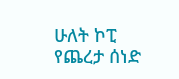ሁለት ኮፒ የጨረታ ሰነድ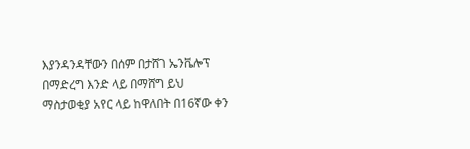እያንዳንዳቸውን በሰም በታሸገ ኤንቬሎፕ በማድረግ እንድ ላይ በማሸግ ይህ ማስታወቂያ አየር ላይ ከዋለበት በ16ኛው ቀን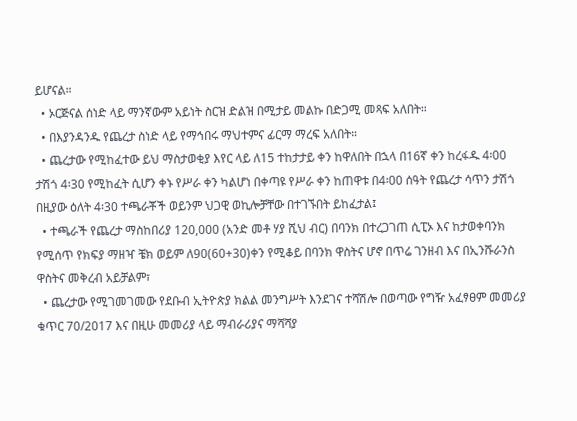ይሆናል።
  • ኦርጅናል ሰነድ ላይ ማንኛውም አይነት ስርዝ ድልዝ በሚታይ መልኩ በድጋሚ መጻፍ አለበት።
  • በእያንዳንዱ የጨረታ ስነድ ላይ የማኅበሩ ማህተምና ፊርማ ማረፍ አለበት።
  • ጨረታው የሚከፈተው ይህ ማስታወቂያ እየር ላይ ለ15 ተከታታይ ቀን ከዋለበት በኋላ በ16ኛ ቀን ከረፋዱ 4፡00 ታሽጎ 4፡30 የሚከፈት ሲሆን ቀኑ የሥራ ቀን ካልሆነ በቀጣዩ የሥራ ቀን ከጠዋቱ በ4፡00 ሰዓት የጨረታ ሳጥን ታሽጎ በዚያው ዕለት 4፡30 ተጫራቾች ወይንም ህጋዊ ወኪሎቻቸው በተገኙበት ይከፈታል፤
  • ተጫራች የጨረታ ማስከበሪያ 120,000 (አንድ መቶ ሃያ ሺህ ብር) በባንክ በተረጋገጠ ሲፒኦ እና ከታወቀባንክ የሚሰጥ የክፍያ ማዘዣ ቼክ ወይም ለ90(60+30)ቀን የሚቆይ በባንክ ዋስትና ሆኖ በጥሬ ገንዘብ እና በኢንሹራንስ ዋስትና መቅረብ አይቻልም፣
  • ጨረታው የሚገመገመው የደቡብ ኢትዮጵያ ክልል መንግሥት እንደገና ተሻሽሎ በወጣው የግዥ አፈፃፀም መመሪያ ቁጥር 70/2017 እና በዚሁ መመሪያ ላይ ማብራሪያና ማሻሻያ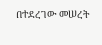በተደረገው መሠረት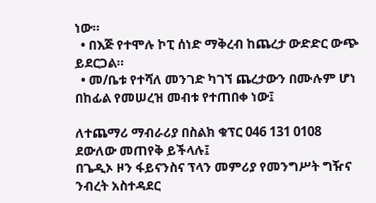ነው።
  • በእጅ የተሞሉ ኮፒ ሰነድ ማቅረብ ከጨረታ ውድድር ውጭ ይደርጋል።
  • መ/ቤቱ የተሻለ መንገድ ካገኘ ጨረታውን በሙሉም ሆነ በከፊል የመሠረዝ መብቱ የተጠበቀ ነው፤

ለተጨማሪ ማብራሪያ በስልክ ቁፕር 046 131 0108 ደውለው መጠየቅ ይችላሉ፤
በጌዲኦ ዞን ፋይናንስና ፕላን መምሪያ የመንግሥት ግዥና ንብረት አስተዳደር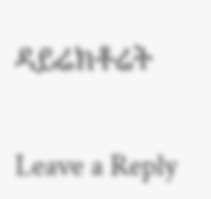ዳይሬክቶሬት


Leave a Reply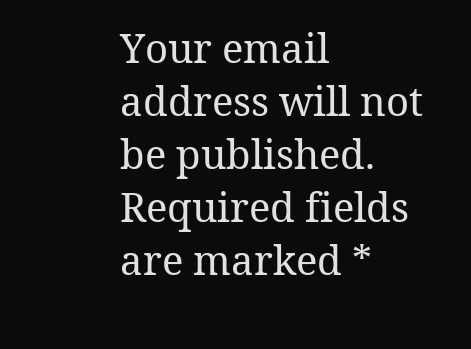Your email address will not be published. Required fields are marked *